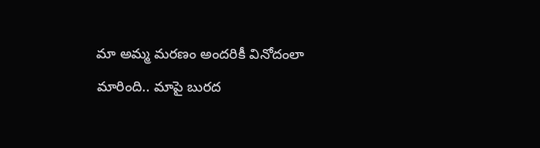మా అమ్మ మరణం అందరికీ వినోదంలా మారింది.. మాపై బురద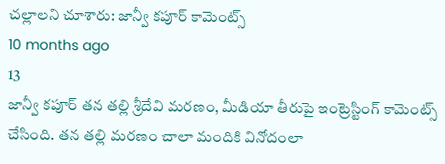చల్లాలని చూశారు: జాన్వీ కపూర్ కామెంట్స్
10 months ago
13
జాన్వీ కపూర్ తన తల్లి శ్రీదేవి మరణం, మీడియా తీరుపై ఇంట్రెస్టింగ్ కామెంట్స్ చేసింది. తన తల్లి మరణం చాలా మందికి వినోదంలా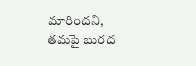మారిందని, తమపై బురద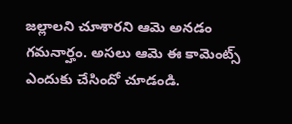జల్లాలని చూశారని ఆమె అనడం గమనార్హం. అసలు ఆమె ఈ కామెంట్స్ ఎందుకు చేసిందో చూడండి.